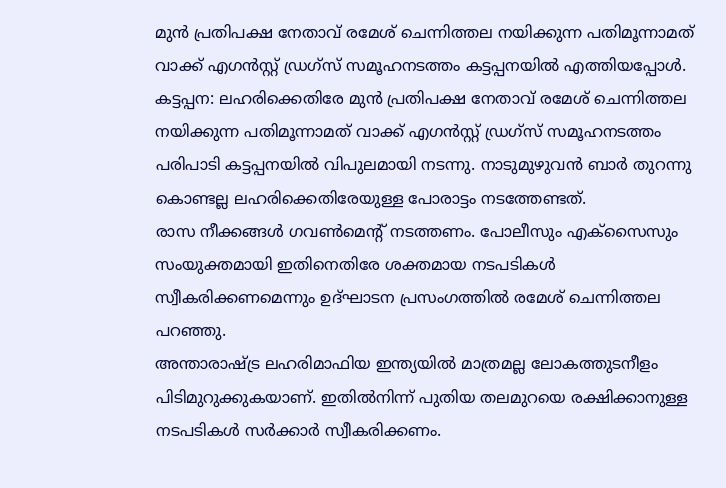മുൻ പ്രതിപക്ഷ നേതാവ് രമേശ് ചെന്നിത്തല നയിക്കുന്ന പതിമൂന്നാമത് വാക്ക് എഗൻസ്റ്റ് ഡ്രഗ്സ് സമൂഹനടത്തം കട്ടപ്പനയിൽ എത്തിയപ്പോൾ.
കട്ടപ്പന: ലഹരിക്കെതിരേ മുൻ പ്രതിപക്ഷ നേതാവ് രമേശ് ചെന്നിത്തല നയിക്കുന്ന പതിമൂന്നാമത് വാക്ക് എഗൻസ്റ്റ് ഡ്രഗ്സ് സമൂഹനടത്തം പരിപാടി കട്ടപ്പനയിൽ വിപുലമായി നടന്നു. നാടുമുഴുവൻ ബാർ തുറന്നു കൊണ്ടല്ല ലഹരിക്കെതിരേയുള്ള പോരാട്ടം നടത്തേണ്ടത്.
രാസ നീക്കങ്ങൾ ഗവൺമെന്റ് നടത്തണം. പോലീസും എക്സൈസും സംയുക്തമായി ഇതിനെതിരേ ശക്തമായ നടപടികൾ സ്വീകരിക്കണമെന്നും ഉദ്ഘാടന പ്രസംഗത്തിൽ രമേശ് ചെന്നിത്തല പറഞ്ഞു.
അന്താരാഷ്ട്ര ലഹരിമാഫിയ ഇന്ത്യയിൽ മാത്രമല്ല ലോകത്തുടനീളം പിടിമുറുക്കുകയാണ്. ഇതിൽനിന്ന് പുതിയ തലമുറയെ രക്ഷിക്കാനുള്ള നടപടികൾ സർക്കാർ സ്വീകരിക്കണം.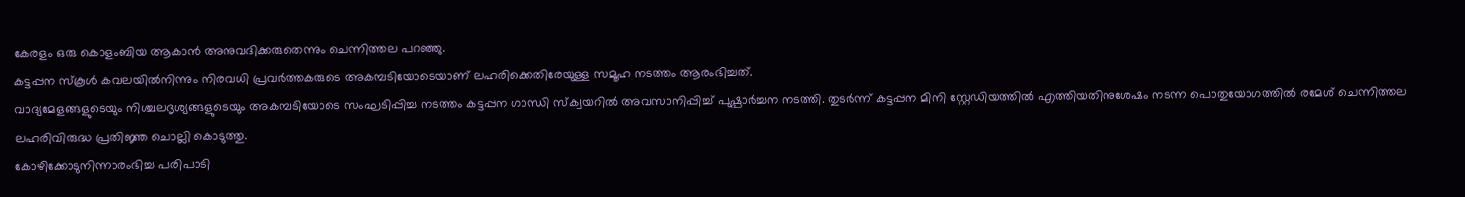കേരളം ഒരു കൊളംബിയ ആകാൻ അനുവദിക്കരുതെന്നും ചെന്നിത്തല പറഞ്ഞു.
കട്ടപ്പന സ്കൂൾ കവലയിൽനിന്നും നിരവധി പ്രവർത്തകരുടെ അകമ്പടിയോടെയാണ് ലഹരിക്കെതിരേയുള്ള സമൂഹ നടത്തം ആരംഭിച്ചത്.
വാദ്യമേളങ്ങളുടെയും നിശ്ചലദൃശ്യങ്ങളുടെയും അകമ്പടിയോടെ സംഘടിപ്പിച്ച നടത്തം കട്ടപ്പന ഗാന്ധി സ്ക്വയറിൽ അവസാനിപ്പിച്ച് പുഷ്പാർച്ചന നടത്തി. തുടർന്ന് കട്ടപ്പന മിനി സ്റ്റേഡിയത്തിൽ എത്തിയതിനുശേഷം നടന്ന പൊതുയോഗത്തിൽ രമേശ് ചെന്നിത്തല ലഹരിവിരുദ്ധ പ്രതിജ്ഞ ചൊല്ലി കൊടുത്തു.
കോഴിക്കോടുനിന്നാരംഭിച്ച പരിപാടി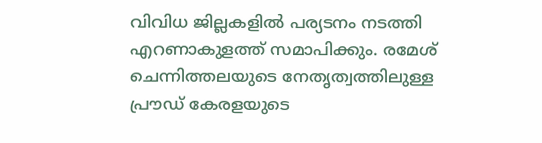വിവിധ ജില്ലകളിൽ പര്യടനം നടത്തി എറണാകുളത്ത് സമാപിക്കും. രമേശ് ചെന്നിത്തലയുടെ നേതൃത്വത്തിലുള്ള പ്രൗഡ് കേരളയുടെ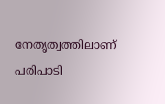നേതൃത്വത്തിലാണ് പരിപാടി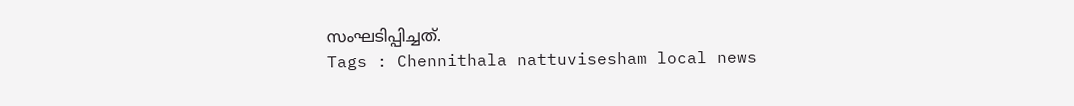സംഘടിപ്പിച്ചത്.
Tags : Chennithala nattuvisesham local news